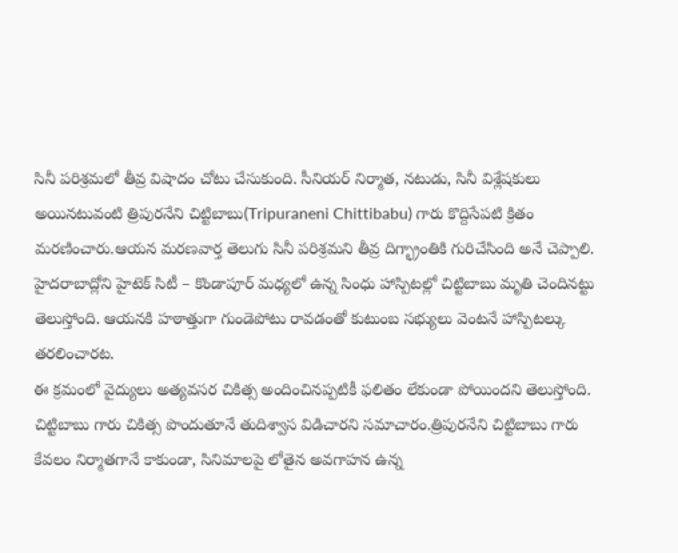సినీ పరిశ్రమలో తీవ్ర విషాదం చోటు చేసుకుంది. సీనియర్ నిర్మాత, నటుడు, సినీ విశ్లేషకులు అయినటువంటి త్రిపురనేని చిట్టిబాబు(Tripuraneni Chittibabu) గారు కొద్దిసేపటి క్రితం మరణించారు.ఆయన మరణవార్త తెలుగు సినీ పరిశ్రమని తీవ్ర దిగ్భ్రాంతికి గురిచేసింది అనే చెప్పాలి.
హైదరాబాద్లోని హైటెక్ సిటీ – కొండాపూర్ మధ్యలో ఉన్న సింధు హాస్పిటల్లో చిట్టిబాబు మృతి చెందినట్టు తెలుస్తోంది. ఆయనకి హఠాత్తుగా గుండెపోటు రావడంతో కుటుంబ సభ్యులు వెంటనే హాస్పిటల్కు తరలించారట.
ఈ క్రమంలో వైద్యులు అత్యవసర చికిత్స అందించినప్పటికీ ఫలితం లేకుండా పోయిందని తెలుస్తోంది. చిట్టిబాబు గారు చికిత్స పొందుతూనే తుదిశ్వాస విడిచారని సమాచారం.త్రిపురనేని చిట్టిబాబు గారు కేవలం నిర్మాతగానే కాకుండా, సినిమాలపై లోతైన అవగాహన ఉన్న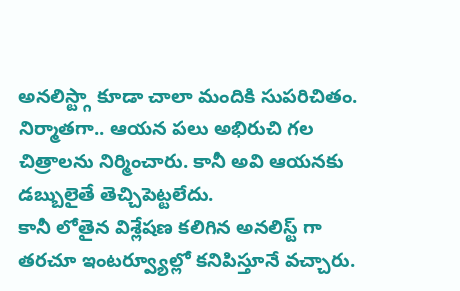అనలిస్ట్గా కూడా చాలా మందికి సుపరిచితం. నిర్మాతగా.. ఆయన పలు అభిరుచి గల చిత్రాలను నిర్మించారు. కానీ అవి ఆయనకు డబ్బులైతే తెచ్చిపెట్టలేదు.
కానీ లోతైన విశ్లేషణ కలిగిన అనలిస్ట్ గా తరచూ ఇంటర్వ్యూల్లో కనిపిస్తూనే వచ్చారు.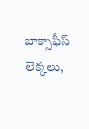బాక్సాఫీస్ లెక్కలు,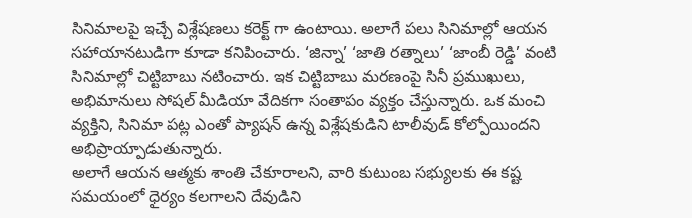సినిమాలపై ఇచ్చే విశ్లేషణలు కరెక్ట్ గా ఉంటాయి. అలాగే పలు సినిమాల్లో ఆయన సహాయానటుడిగా కూడా కనిపించారు. ‘జిన్నా’ ‘జాతి రత్నాలు’ ‘జాంబీ రెడ్డి’ వంటి సినిమాల్లో చిట్టిబాబు నటించారు. ఇక చిట్టిబాబు మరణంపై సినీ ప్రముఖులు, అభిమానులు సోషల్ మీడియా వేదికగా సంతాపం వ్యక్తం చేస్తున్నారు. ఒక మంచి వ్యక్తిని, సినిమా పట్ల ఎంతో ప్యాషన్ ఉన్న విశ్లేషకుడిని టాలీవుడ్ కోల్పోయిందని అభిప్రాయ్పాడుతున్నారు.
అలాగే ఆయన ఆత్మకు శాంతి చేకూరాలని, వారి కుటుంబ సభ్యులకు ఈ కష్ట సమయంలో ధైర్యం కలగాలని దేవుడిని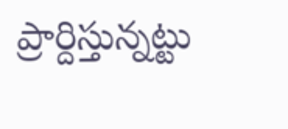ప్రార్దిస్తున్నట్టు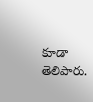కూడా తెలిపారు.